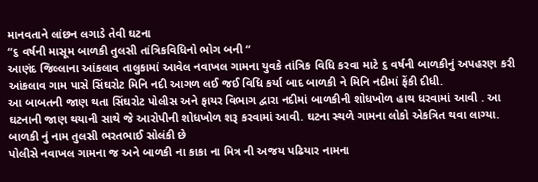માનવતાને લાંછન લગાડે તેવી ઘટના
“૬ વર્ષની માસૂમ બાળકી તુલસી તાંત્રિકવિધિનો ભોગ બની “
આણંદ જિલ્લાના આંકલાવ તાલુકામાં આવેલ નવાખલ ગામના યુવકે તાંત્રિક વિધિ કરવા માટે ૬ વર્ષની બાળકીનું અપહરણ કરી આંકલાવ ગામ પાસે સિંઘરોટ મિનિ નદી આગળ લઈ જઈ વિધિ કર્યા બાદ બાળકી ને મિનિ નદીમાં ફેંકી દીધી.
આ બાબતની જાણ થતા સિંઘરોટ પોલીસ અને ફાયર વિભાગ દ્વારા નદીમાં બાળકીની શોધખોળ હાથ ધરવામાં આવી . આ ઘટનાની જાણ થયાની સાથે જે આરોપીની શોધખોળ શરૂ કરવામાં આવી. ઘટના સ્થળે ગામના લોકો એકત્રિત થવા લાગ્યા.
બાળકી નું નામ તુલસી ભરતભાઈ સોલંકી છે
પોલીસે નવાખલ ગામના જ અને બાળકી ના કાકા ના મિત્ર ની અજય પઢિયાર નામના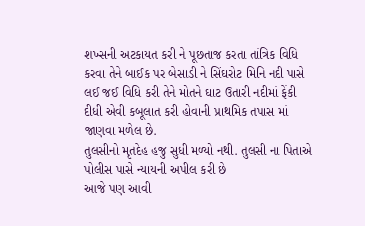શખ્સની અટકાયત કરી ને પૂછતાજ કરતા તાંત્રિક વિધિ કરવા તેને બાઈક પર બેસાડી ને સિંઘરોટ મિનિ નદી પાસે લઈ જઈ વિધિ કરી તેને મોતને ઘાટ ઉતારી નદીમાં ફેંકી દીધી એવી કબૂલાત કરી હોવાની પ્રાથમિક તપાસ માં જાણવા મળેલ છે.
તુલસીનો મૃતદેહ હજુ સુધી મળ્યો નથી. તુલસી ના પિતાએ પોલીસ પાસે ન્યાયની અપીલ કરી છે
આજે પણ આવી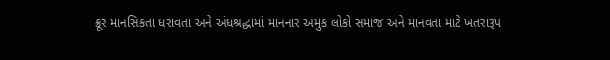ક્રૂર માનસિકતા ધરાવતા અને અંધશ્રદ્ધામાં માનનાર અમુક લોકો સમાજ અને માનવતા માટે ખતરારૂપ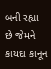બની રહ્યા છે જેમને કાયદા કાનૂન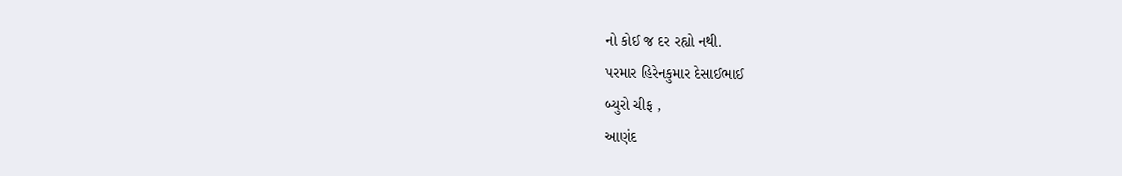નો કોઈ જ દર રહ્યો નથી.
પરમાર હિરેનકુમાર દેસાઈભાઈ
બ્યુરો ચીફ ,
આણંદ